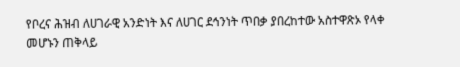የቦረና ሕዝብ ለሀገራዊ አንድነት እና ለሀገር ደኅንነት ጥበቃ ያበረከተው አስተዋጽኦ የላቀ መሆኑን ጠቅላይ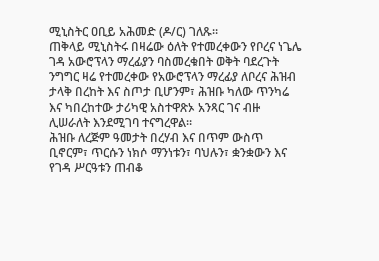ሚኒስትር ዐቢይ አሕመድ (ዶ/ር) ገለጹ።
ጠቅላይ ሚኒስትሩ በዛሬው ዕለት የተመረቀውን የቦረና ነጌሌ ገዳ አውሮፕላን ማረፊያን ባስመረቁበት ወቅት ባደረጉት ንግግር ዛሬ የተመረቀው የአውሮፕላን ማረፊያ ለቦረና ሕዝብ ታላቅ በረከት እና ስጦታ ቢሆንም፣ ሕዝቡ ካለው ጥንካሬ እና ካበረከተው ታሪካዊ አስተዋጽኦ አንጻር ገና ብዙ ሊሠራለት እንደሚገባ ተናግረዋል።
ሕዝቡ ለረጅም ዓመታት በረሃብ እና በጥም ውስጥ ቢኖርም፣ ጥርሱን ነክሶ ማንነቱን፣ ባህሉን፣ ቋንቋውን እና የገዳ ሥርዓቱን ጠብቆ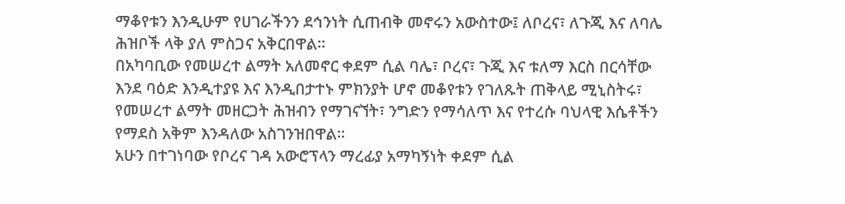ማቆየቱን እንዲሁም የሀገራችንን ደኅንነት ሲጠብቅ መኖሩን አውስተው፤ ለቦረና፣ ለጉጂ እና ለባሌ ሕዝቦች ላቅ ያለ ምስጋና አቅርበዋል።
በአካባቢው የመሠረተ ልማት አለመኖር ቀደም ሲል ባሌ፣ ቦረና፣ ጉጂ እና ቱለማ እርስ በርሳቸው እንደ ባዕድ እንዲተያዩ እና እንዲበታተኑ ምክንያት ሆኖ መቆየቱን የገለጹት ጠቅላይ ሚኒስትሩ፣ የመሠረተ ልማት መዘርጋት ሕዝብን የማገናኘት፣ ንግድን የማሳለጥ እና የተረሱ ባህላዊ እሴቶችን የማደስ አቅም እንዳለው አስገንዝበዋል።
አሁን በተገነባው የቦረና ገዳ አውሮፕላን ማረፊያ አማካኝነት ቀደም ሲል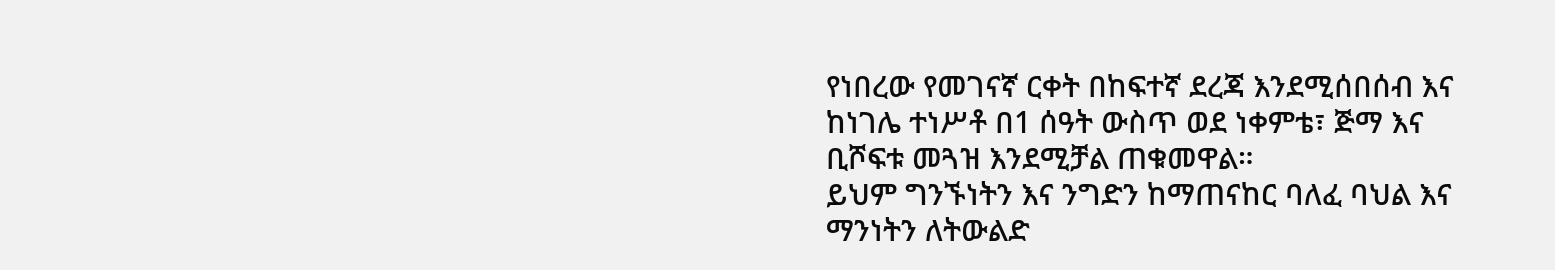የነበረው የመገናኛ ርቀት በከፍተኛ ደረጃ እንደሚሰበሰብ እና ከነገሌ ተነሥቶ በ1 ሰዓት ውስጥ ወደ ነቀምቴ፣ ጅማ እና ቢሾፍቱ መጓዝ እንደሚቻል ጠቁመዋል።
ይህም ግንኙነትን እና ንግድን ከማጠናከር ባለፈ ባህል እና ማንነትን ለትውልድ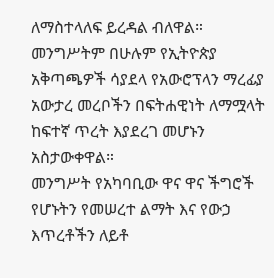ለማስተላለፍ ይረዳል ብለዋል።
መንግሥትም በሁሉም የኢትዮጵያ አቅጣጫዎች ሳያደላ የአውሮፕላን ማረፊያ አውታረ መረቦችን በፍትሐዊነት ለማሟላት ከፍተኛ ጥረት እያደረገ መሆኑን አስታውቀዋል።
መንግሥት የአካባቢው ዋና ዋና ችግሮች የሆኑትን የመሠረተ ልማት እና የውኃ እጥረቶችን ለይቶ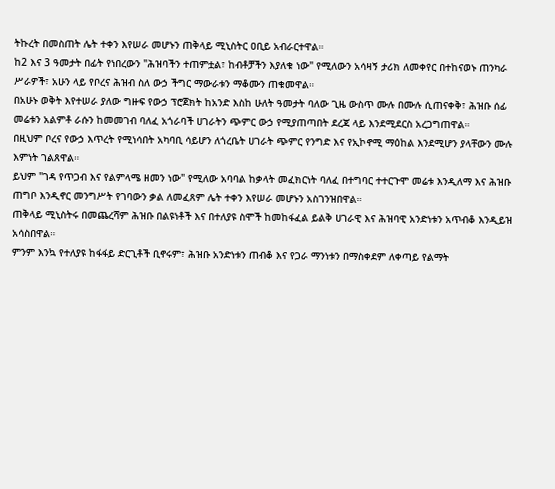ትኩረት በመስጠት ሌት ተቀን እየሠራ መሆኑን ጠቅላይ ሚኒስትር ዐቢይ አብራርተዋል።
ከ2 እና 3 ዓመታት በፊት የነበረውን "ሕዝባችን ተጠምቷል፣ ከብቶቻችን እያለቁ ነው" የሚለውን አሳዛኝ ታሪክ ለመቀየር በተከናወኑ ጠንካራ ሥራዎች፣ አሁን ላይ የቦረና ሕዝብ ስለ ውኃ ችግር ማውራቱን ማቆሙን ጠቁመዋል።
በአሁኑ ወቅት እየተሠራ ያለው ግዙፍ የውኃ ፕሮጀክት ከአንድ እስከ ሁለት ዓመታት ባለው ጊዜ ውስጥ ሙሉ በሙሉ ሲጠናቀቅ፣ ሕዝቡ ሰፊ መሬቱን አልምቶ ራሱን ከመመገብ ባለፈ አጎራባች ሀገራትን ጭምር ውኃ የሚያጠጣበት ደረጃ ላይ እንደሚደርስ አረጋግጠዋል።
በዚህም ቦረና የውኃ እጥረት የሚነሳበት አካባቢ ሳይሆን ለጎረቤት ሀገራት ጭምር የንግድ እና የኢኮኖሚ ማዕከል እንደሚሆን ያላቸውን ሙሉ እምነት ገልጸዋል።
ይህም "ገዳ የጥጋብ እና የልምላሜ ዘመን ነው" የሚለው አባባል ከቃላት መፈክርነት ባለፈ በተግባር ተተርጉሞ መሬቱ እንዲለማ እና ሕዝቡ ጠግቦ እንዲኖር መንግሥት የገባውን ቃል ለመፈጸም ሌት ተቀን እየሠራ መሆኑን አስገንዝበዋል።
ጠቅላይ ሚኒስትሩ በመጨረሻም ሕዝቡ በልዩነቶች እና በተለያዩ ስሞች ከመከፋፈል ይልቅ ሀገራዊ እና ሕዝባዊ አንድነቱን አጥብቆ እንዲይዝ አሳስበዋል።
ምንም እንኳ የተለያዩ ከፋፋይ ድርጊቶች ቢኖሩም፣ ሕዝቡ አንድነቱን ጠብቆ እና የጋራ ማንነቱን በማስቀደም ለቀጣይ የልማት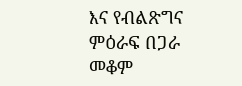እና የብልጽግና ምዕራፍ በጋራ መቆም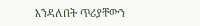እንዳለበት ጥሪያቸውን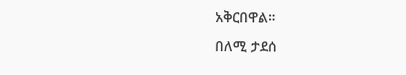አቅርበዋል።
በለሚ ታደሰ